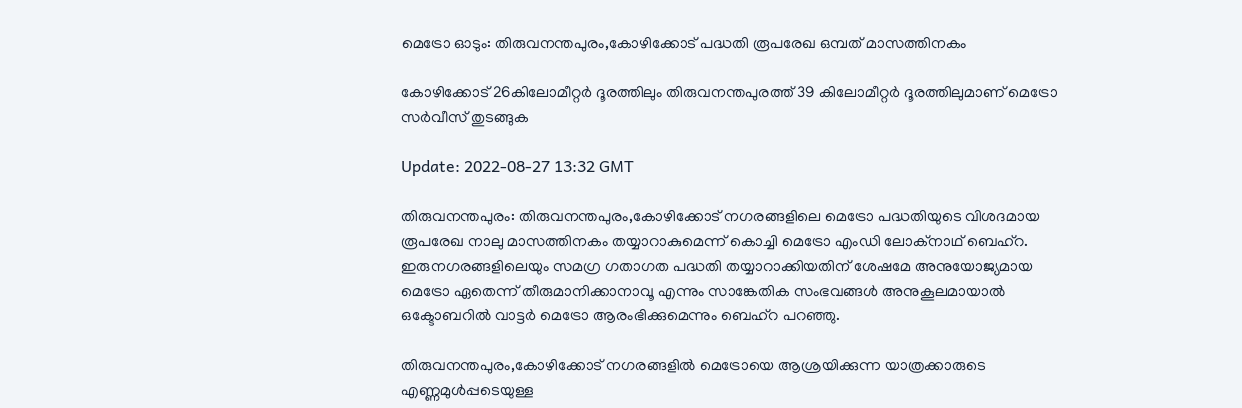മെട്രോ ഓടും: തിരുവനന്തപുരം,കോഴിക്കോട് പദ്ധതി രൂപരേഖ ഒമ്പത് മാസത്തിനകം

കോഴിക്കോട് 26കിലോമീറ്റർ ദൂരത്തിലും തിരുവനന്തപുരത്ത് 39 കിലോമീറ്റർ ദൂരത്തിലുമാണ് മെട്രോ സർവീസ് തുടങ്ങുക

Update: 2022-08-27 13:32 GMT

തിരുവനന്തപുരം: തിരുവനന്തപുരം,കോഴിക്കോട് നഗരങ്ങളിലെ മെട്രോ പദ്ധതിയുടെ വിശദമായ രൂപരേഖ നാലു മാസത്തിനകം തയ്യാറാകുമെന്ന് കൊച്ചി മെട്രോ എംഡി ലോക്‌നാഥ് ബെഹ്‌റ. ഇരുനഗരങ്ങളിലെയും സമഗ്ര ഗതാഗത പദ്ധതി തയ്യാറാക്കിയതിന് ശേഷമേ അനുയോജ്യമായ മെട്രോ ഏതെന്ന് തീരുമാനിക്കാനാവൂ എന്നും സാങ്കേതിക സംഭവങ്ങൾ അനുകൂലമായാൽ ഒക്ടോബറിൽ വാട്ടർ മെട്രോ ആരംഭിക്കുമെന്നും ബെഹ്‌റ പറഞ്ഞു.

തിരുവനന്തപുരം,കോഴിക്കോട് നഗരങ്ങളിൽ മെട്രോയെ ആശ്രയിക്കുന്ന യാത്രക്കാരുടെ എണ്ണമുൾപ്പടെയുള്ള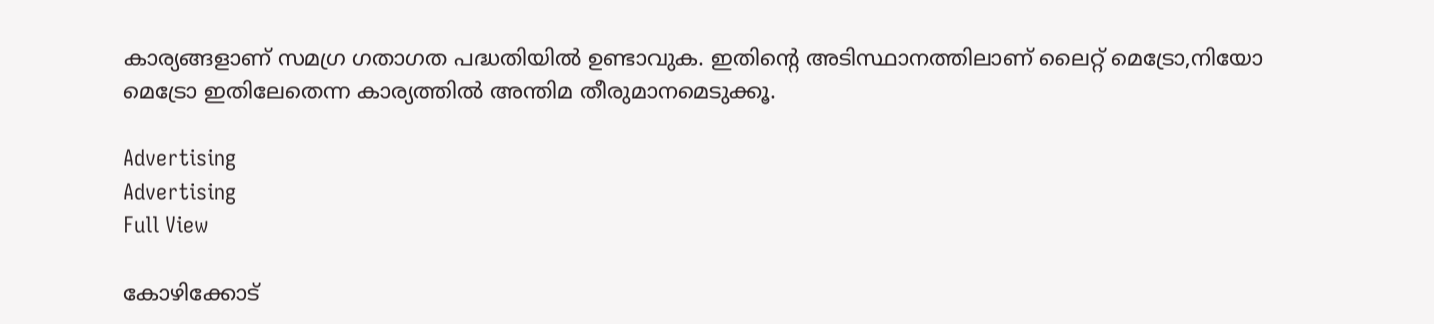കാര്യങ്ങളാണ് സമഗ്ര ഗതാഗത പദ്ധതിയിൽ ഉണ്ടാവുക. ഇതിന്റെ അടിസ്ഥാനത്തിലാണ് ലൈറ്റ് മെട്രോ,നിയോ മെട്രോ ഇതിലേതെന്ന കാര്യത്തിൽ അന്തിമ തീരുമാനമെടുക്കൂ.

Advertising
Advertising
Full View

കോഴിക്കോട്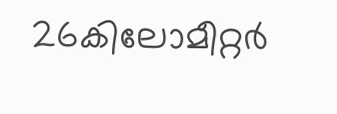26കിലോമീറ്റർ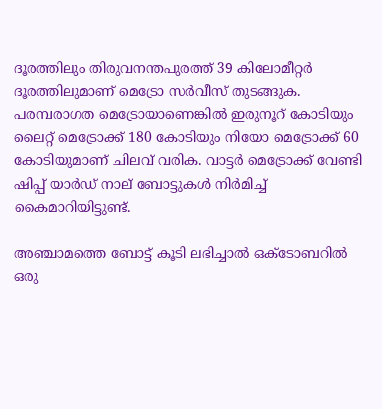ദൂരത്തിലും തിരുവനന്തപുരത്ത് 39 കിലോമീറ്റർ ദൂരത്തിലുമാണ് മെട്രോ സർവീസ് തുടങ്ങുക. പരമ്പരാഗത മെട്രോയാണെങ്കിൽ ഇരുനൂറ് കോടിയും ലൈറ്റ് മെട്രോക്ക് 180 കോടിയും നിയോ മെട്രോക്ക് 60 കോടിയുമാണ് ചിലവ് വരിക. വാട്ടർ മെട്രോക്ക് വേണ്ടി ഷിപ്പ് യാർഡ് നാല് ബോട്ടുകൾ നിർമിച്ച് കൈമാറിയിട്ടുണ്ട്.

അഞ്ചാമത്തെ ബോട്ട് കൂടി ലഭിച്ചാൽ ഒക്ടോബറിൽ ഒരു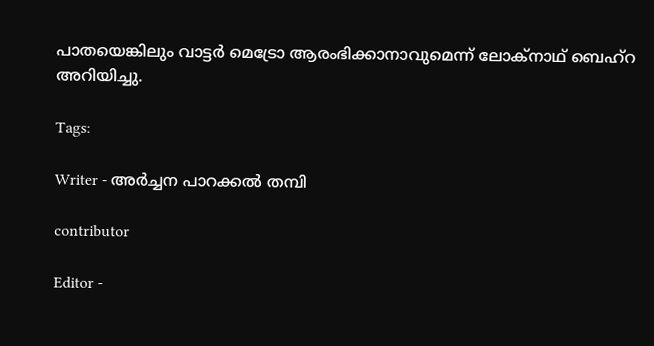പാതയെങ്കിലും വാട്ടർ മെട്രോ ആരംഭിക്കാനാവുമെന്ന് ലോക്‌നാഥ് ബെഹ്‌റ അറിയിച്ചു.

Tags:

Writer - അര്‍ച്ചന പാറക്കല്‍ തമ്പി

contributor

Editor -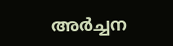അര്‍ച്ചന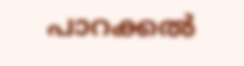പാറക്കല്‍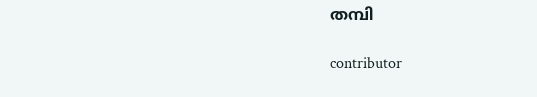തമ്പി

contributor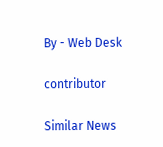By - Web Desk

contributor

Similar News